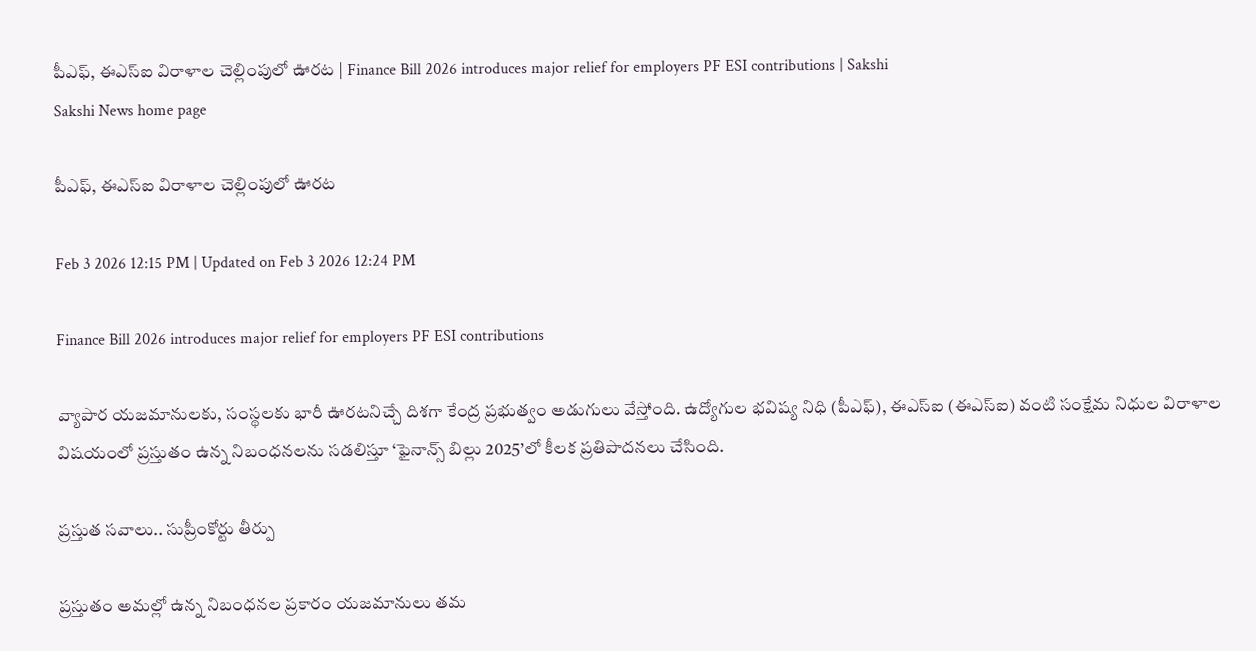పీఎఫ్, ఈఎస్ఐ విరాళాల చెల్లింపులో ఊరట | Finance Bill 2026 introduces major relief for employers PF ESI contributions | Sakshi
Sakshi News home page

పీఎఫ్, ఈఎస్ఐ విరాళాల చెల్లింపులో ఊరట

Feb 3 2026 12:15 PM | Updated on Feb 3 2026 12:24 PM

Finance Bill 2026 introduces major relief for employers PF ESI contributions

వ్యాపార యజమానులకు, సంస్థలకు భారీ ఊరటనిచ్చే దిశగా కేంద్ర ప్రభుత్వం అడుగులు వేస్తోంది. ఉద్యోగుల భవిష్య నిధి (పీఎఫ్‌), ఈఎస్ఐ (ఈఎస్‌ఐ) వంటి సంక్షేమ నిధుల విరాళాల విషయంలో ప్రస్తుతం ఉన్న నిబంధనలను సడలిస్తూ ‘ఫైనాన్స్ బిల్లు 2025’లో కీలక ప్రతిపాదనలు చేసింది.

ప్రస్తుత సవాలు.. సుప్రీంకోర్టు తీర్పు

ప్రస్తుతం అమల్లో ఉన్న నిబంధనల ప్రకారం యజమానులు తమ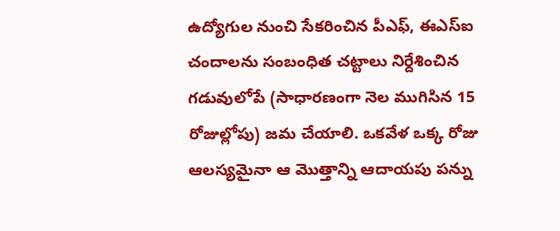ఉద్యోగుల నుంచి సేకరించిన పీఎఫ్, ఈఎస్ఐ చందాలను సంబంధిత చట్టాలు నిర్దేశించిన గడువులోపే (సాధారణంగా నెల ముగిసిన 15 రోజుల్లోపు) జమ చేయాలి. ఒకవేళ ఒక్క రోజు ఆలస్యమైనా ఆ మొత్తాన్ని ఆదాయపు పన్ను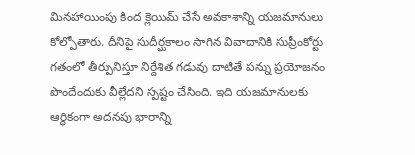మినహాయింపు కింద క్లెయిమ్ చేసే అవకాశాన్ని యజమానులు కోల్పోతారు. దీనిపై సుదీర్ఘకాలం సాగిన వివాదానికి సుప్రీంకోర్టు గతంలో తీర్పునిస్తూ నిర్దేశిత గడువు దాటితే పన్ను ప్రయోజనం పొందేందుకు వీల్లేదని స్పష్టం చేసింది. ఇది యజమానులకు ఆర్థికంగా అదనపు భారాన్ని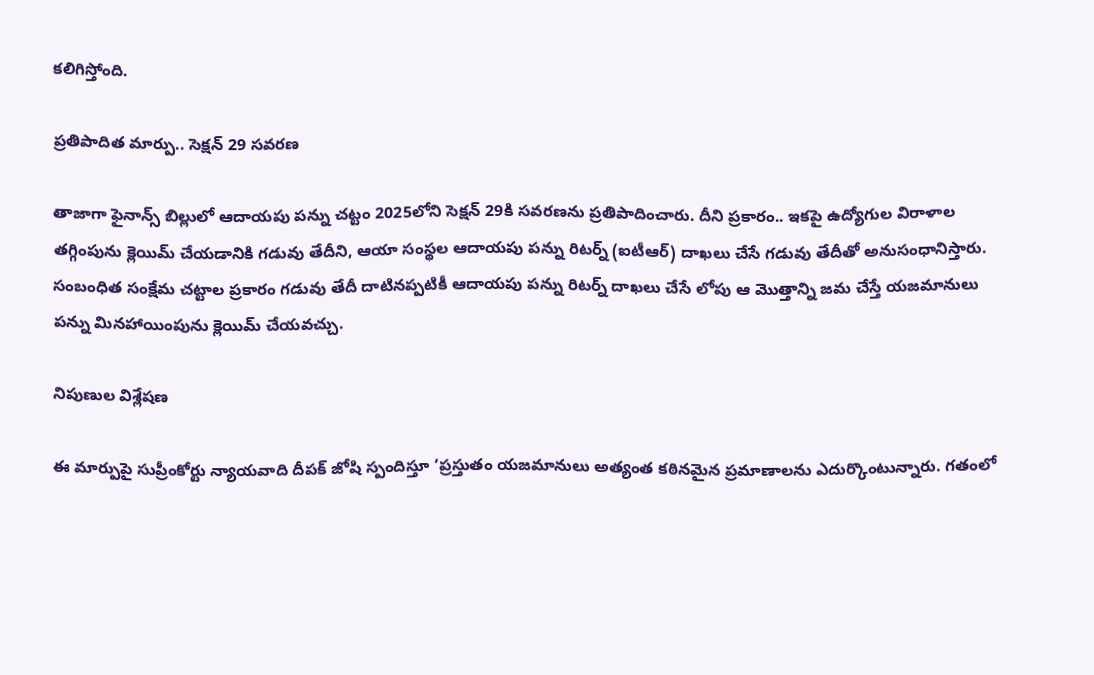కలిగిస్తోంది.

ప్రతిపాదిత మార్పు.. సెక్షన్ 29 సవరణ

తాజాగా ఫైనాన్స్ బిల్లులో ఆదాయపు పన్ను చట్టం 2025లోని సెక్షన్ 29కి సవరణను ప్రతిపాదించారు. దీని ప్రకారం.. ఇకపై ఉద్యోగుల విరాళాల తగ్గింపును క్లెయిమ్ చేయడానికి గడువు తేదీని, ఆయా సంస్థల ఆదాయపు పన్ను రిటర్న్ (ఐటీఆర్‌) దాఖలు చేసే గడువు తేదీతో అనుసంధానిస్తారు. సంబంధిత సంక్షేమ చట్టాల ప్రకారం గడువు తేదీ దాటినప్పటికీ ఆదాయపు పన్ను రిటర్న్ దాఖలు చేసే లోపు ఆ మొత్తాన్ని జమ చేస్తే యజమానులు పన్ను మినహాయింపును క్లెయిమ్ చేయవచ్చు.

నిపుణుల విశ్లేషణ

ఈ మార్పుపై సుప్రీంకోర్టు న్యాయవాది దీపక్ జోషి స్పందిస్తూ ‘ప్రస్తుతం యజమానులు అత్యంత కఠినమైన ప్రమాణాలను ఎదుర్కొంటున్నారు. గతంలో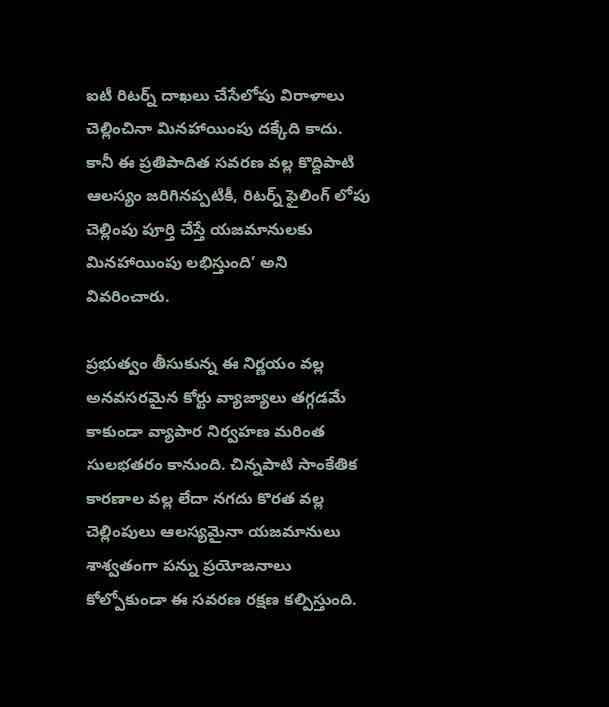ఐటీ రిటర్న్ దాఖలు చేసేలోపు విరాళాలు చెల్లించినా మినహాయింపు దక్కేది కాదు. కానీ ఈ ప్రతిపాదిత సవరణ వల్ల కొద్దిపాటి ఆలస్యం జరిగినప్పటికీ, రిటర్న్ ఫైలింగ్ లోపు చెల్లింపు పూర్తి చేస్తే యజమానులకు మినహాయింపు లభిస్తుంది’ అని వివరించారు.

ప్రభుత్వం తీసుకున్న ఈ నిర్ణయం వల్ల అనవసరమైన కోర్టు వ్యాజ్యాలు తగ్గడమే కాకుండా వ్యాపార నిర్వహణ మరింత సులభతరం కానుంది. చిన్నపాటి సాంకేతిక కారణాల వల్ల లేదా నగదు కొరత వల్ల చెల్లింపులు ఆలస్యమైనా యజమానులు శాశ్వతంగా పన్ను ప్రయోజనాలు కోల్పోకుండా ఈ సవరణ రక్షణ కల్పిస్తుంది.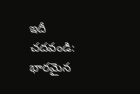ఇదీ చదవండి: భారమైన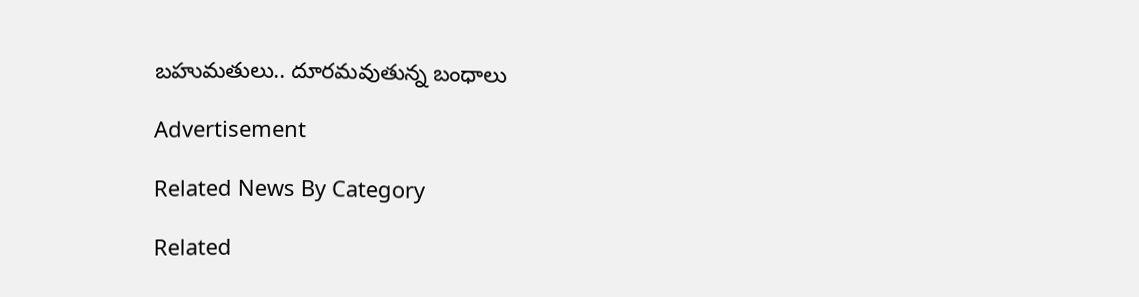బహుమతులు.. దూరమవుతున్న బంధాలు

Advertisement

Related News By Category

Related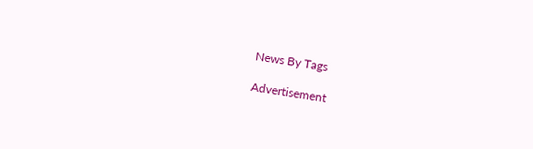News By Tags

Advertisement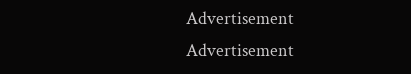Advertisement
Advertisement